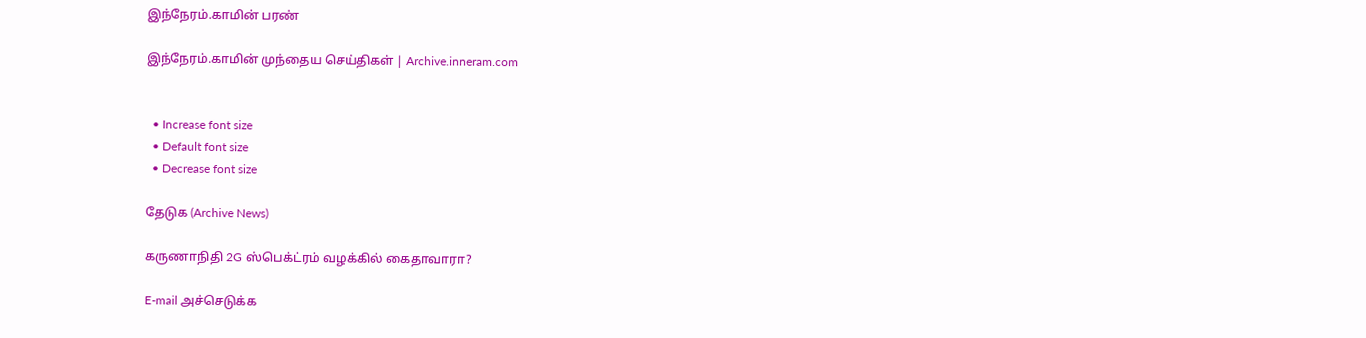இந்நேரம்.காமின் பரண்

இந்நேரம்.காமின் முந்தைய செய்திகள் | Archive.inneram.com


  • Increase font size
  • Default font size
  • Decrease font size

தேடுக (Archive News)

கருணாநிதி 2G ஸ்பெக்ட்ரம் வழக்கில் கைதாவாரா?

E-mail அச்செடுக்க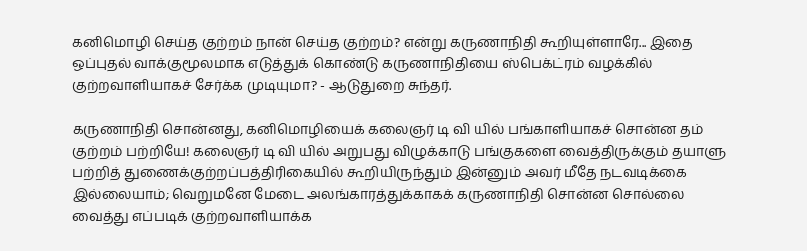கனிமொழி செய்த குற்றம் நான் செய்த குற்றம்? என்று கருணாநிதி கூறியுள்ளாரே... இதை ஒப்புதல் வாக்குமூலமாக எடுத்துக் கொண்டு கருணாநிதியை ஸ்பெக்ட்ரம் வழக்கில் குற்றவாளியாகச் சேர்க்க முடியுமா? - ஆடுதுறை சுந்தர்.

கருணாநிதி சொன்னது, கனிமொழியைக் கலைஞர் டி வி யில் பங்காளியாகச் சொன்ன தம் குற்றம் பற்றியே! கலைஞர் டி வி யில் அறுபது விழுக்காடு பங்குகளை வைத்திருக்கும் தயாளு பற்றித் துணைக்குற்றப்பத்திரிகையில் கூறியிருந்தும் இன்னும் அவர் மீதே நடவடிக்கை இல்லையாம்; வெறுமனே மேடை அலங்காரத்துக்காகக் கருணாநிதி சொன்ன சொல்லை வைத்து எப்படிக் குற்றவாளியாக்க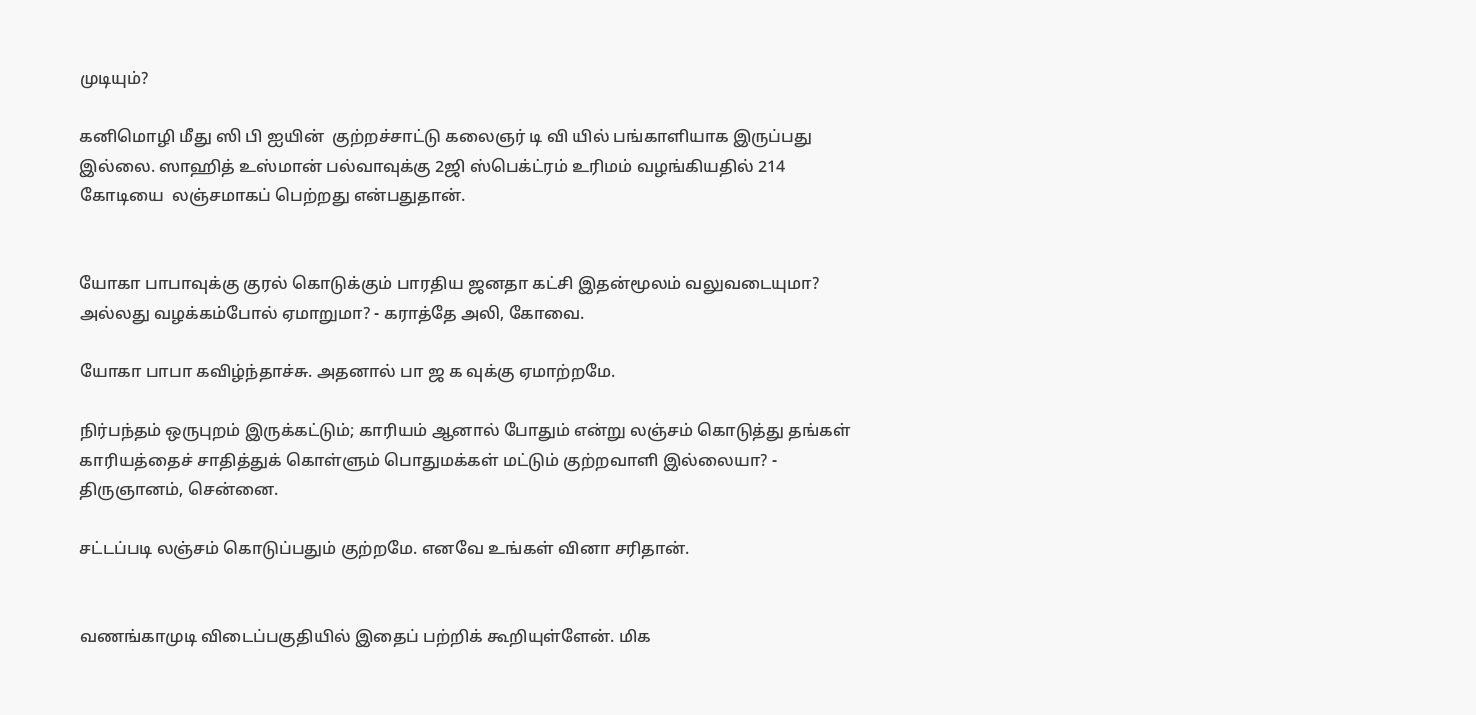முடியும்?

கனிமொழி மீது ஸி பி ஐயின்  குற்றச்சாட்டு கலைஞர் டி வி யில் பங்காளியாக இருப்பது இல்லை. ஸாஹித் உஸ்மான் பல்வாவுக்கு 2ஜி ஸ்பெக்ட்ரம் உரிமம் வழங்கியதில் 214 கோடியை  லஞ்சமாகப் பெற்றது என்பதுதான்.


யோகா பாபாவுக்கு குரல் கொடுக்கும் பாரதிய ஜனதா கட்சி இதன்மூலம் வலுவடையுமா? அல்லது வழக்கம்போல் ஏமாறுமா? - கராத்தே அலி, கோவை.

யோகா பாபா கவிழ்ந்தாச்சு. அதனால் பா ஜ க வுக்கு ஏமாற்றமே.

நிர்பந்தம் ஒருபுறம் இருக்கட்டும்; காரியம் ஆனால் போதும் என்று லஞ்சம் கொடுத்து தங்கள் காரியத்தைச் சாதித்துக் கொள்ளும் பொதுமக்கள் மட்டும் குற்றவாளி இல்லையா? - திருஞானம், சென்னை.

சட்டப்படி லஞ்சம் கொடுப்பதும் குற்றமே. எனவே உங்கள் வினா சரிதான்.


வணங்காமுடி விடைப்பகுதியில் இதைப் பற்றிக் கூறியுள்ளேன். மிக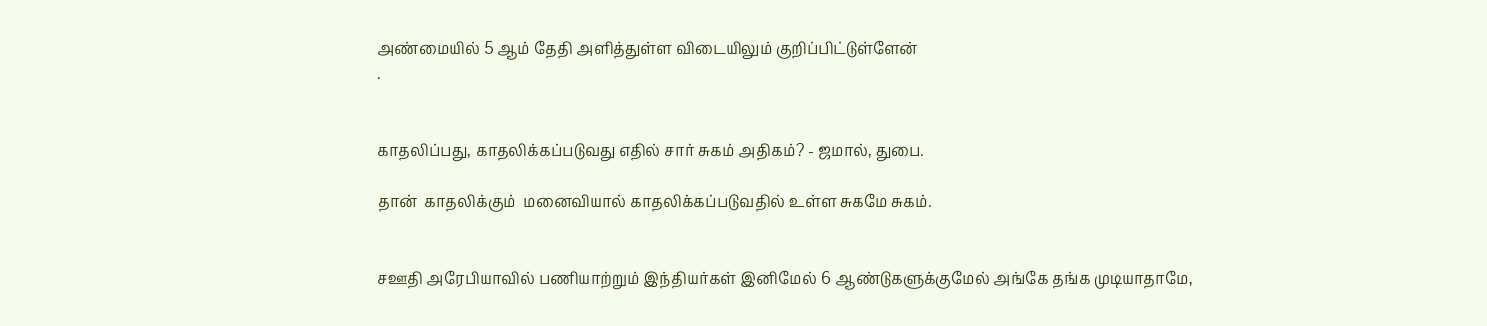அண்மையில் 5 ஆம் தேதி அளித்துள்ள விடையிலும் குறிப்பிட்டுள்ளேன்
.


காதலிப்பது, காதலிக்கப்படுவது எதில் சார் சுகம் அதிகம்? - ஜமால், துபை.

தான்  காதலிக்கும்  மனைவியால் காதலிக்கப்படுவதில் உள்ள சுகமே சுகம்.


சஊதி அரேபியாவில் பணியாற்றும் இந்தியர்கள் இனிமேல் 6 ஆண்டுகளுக்குமேல் அங்கே தங்க முடியாதாமே,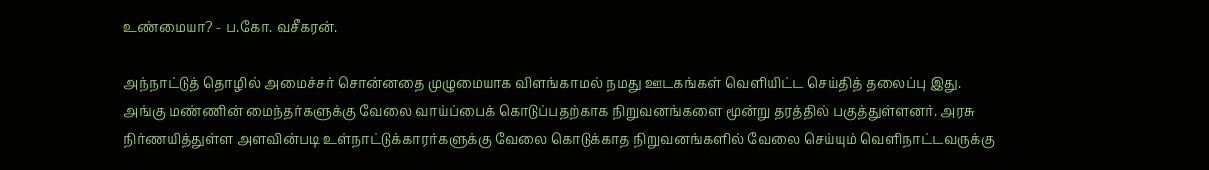உண்மையா? - ப.கோ. வசீகரன்.

அந்நாட்டுத் தொழில் அமைச்சர் சொன்னதை முழுமையாக விளங்காமல் நமது ஊடகங்கள் வெளியிட்ட செய்தித் தலைப்பு இது.
அங்கு மண்ணின் மைந்தர்களுக்கு வேலை வாய்ப்பைக் கொடுப்பதற்காக நிறுவனங்களை மூன்று தரத்தில் பகுத்துள்ளனர். அரசு நிர்ணயித்துள்ள அளவின்படி உள்நாட்டுக்காரர்களுக்கு வேலை கொடுக்காத நிறுவனங்களில் வேலை செய்யும் வெளிநாட்டவருக்கு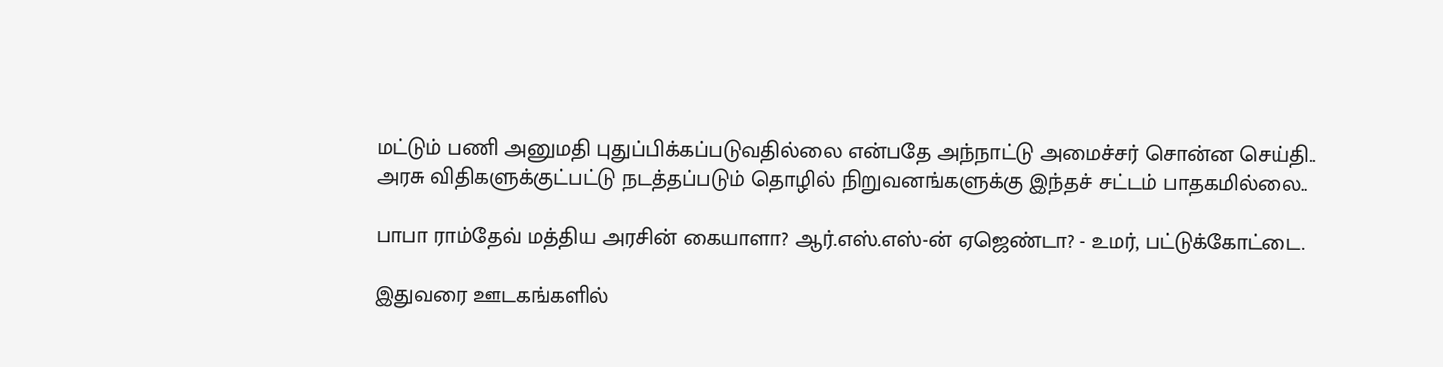மட்டும் பணி அனுமதி புதுப்பிக்கப்படுவதில்லை என்பதே அந்நாட்டு அமைச்சர் சொன்ன செய்தி..
அரசு விதிகளுக்குட்பட்டு நடத்தப்படும் தொழில் நிறுவனங்களுக்கு இந்தச் சட்டம் பாதகமில்லை..

பாபா ராம்தேவ் மத்திய அரசின் கையாளா? ஆர்.எஸ்.எஸ்-ன் ஏஜெண்டா? - உமர், பட்டுக்கோட்டை.

இதுவரை ஊடகங்களில்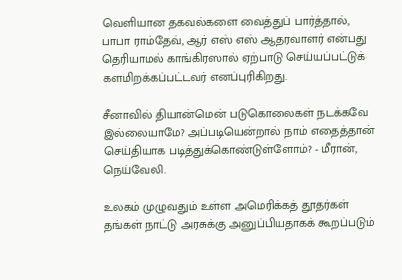வெளியான தகவல்களை வைத்துப் பார்த்தால், பாபா ராம்தேவ், ஆர் எஸ் எஸ் ஆதரவாளர் என்பது தெரியாமல் காங்கிரஸால் ஏற்பாடு செய்யப்பட்டுக் களமிறக்கப்பட்டவர் எனப்புரிகிறது.

சீனாவில் தியான்மென் படுகொலைகள் நடக்கவே இல்லையாமே? அப்படியென்றால் நாம் எதைத்தான் செய்தியாக படித்துக்கொண்டுள்ளோம்? - மீரான், நெய்வேலி.

உலகம் முழுவதும் உள்ள அமெரிக்கத் தூதர்கள் தங்கள் நாட்டு அரசுக்கு அனுப்பியதாகக் கூறப்படும்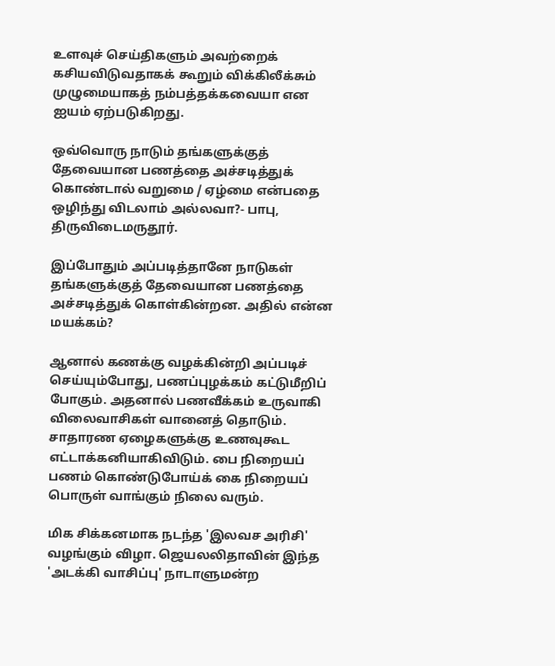உளவுச் செய்திகளும் அவற்றைக் கசியவிடுவதாகக் கூறும் விக்கிலீக்சும் முழுமையாகத் நம்பத்தக்கவையா என ஐயம் ஏற்படுகிறது.

ஒவ்வொரு நாடும் தங்களுக்குத் தேவையான பணத்தை அச்சடித்துக் கொண்டால் வறுமை / ஏழ்மை என்பதை ஒழிந்து விடலாம் அல்லவா?- பாபு, திருவிடைமருதூர்.

இப்போதும் அப்படித்தானே நாடுகள் தங்களுக்குத் தேவையான பணத்தை அச்சடித்துக் கொள்கின்றன. அதில் என்ன மயக்கம்?

ஆனால் கணக்கு வழக்கின்றி அப்படிச் செய்யும்போது, பணப்புழக்கம் கட்டுமீறிப் போகும். அதனால் பணவீக்கம் உருவாகி விலைவாசிகள் வானைத் தொடும். சாதாரண ஏழைகளுக்கு உணவுகூட எட்டாக்கனியாகிவிடும். பை நிறையப் பணம் கொண்டுபோய்க் கை நிறையப் பொருள் வாங்கும் நிலை வரும்.

மிக சிக்கனமாக நடந்த 'இலவச அரிசி' வழங்கும் விழா. ஜெயலலிதாவின் இந்த 'அடக்கி வாசிப்பு' நாடாளுமன்ற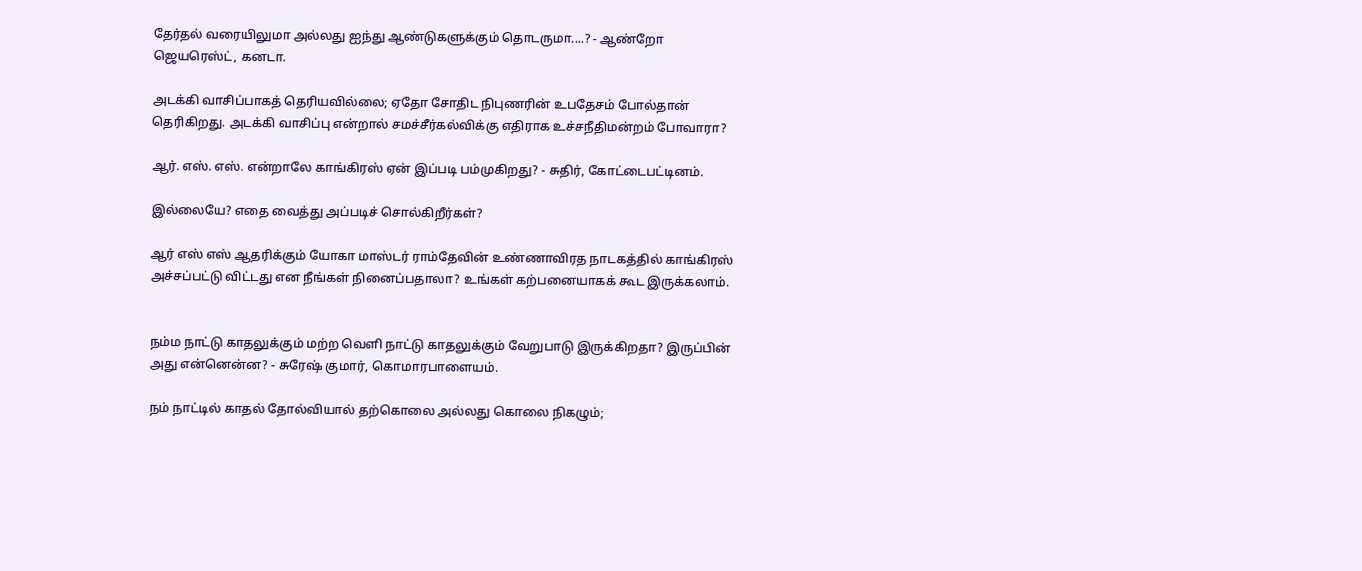தேர்தல் வரையிலுமா அல்லது ஐந்து ஆண்டுகளுக்கும் தொடருமா....? - ஆண்றோ ஜெயரெஸ்ட், கனடா.

அடக்கி வாசிப்பாகத் தெரியவில்லை; ஏதோ சோதிட நிபுணரின் உபதேசம் போல்தான் தெரிகிறது. அடக்கி வாசிப்பு என்றால் சமச்சீர்கல்விக்கு எதிராக உச்சநீதிமன்றம் போவாரா?

ஆர். எஸ். எஸ். என்றாலே காங்கிரஸ் ஏன் இப்படி பம்முகிறது? - சுதிர், கோட்டைபட்டினம்.

இல்லையே? எதை வைத்து அப்படிச் சொல்கிறீர்கள்?

ஆர் எஸ் எஸ் ஆதரிக்கும் யோகா மாஸ்டர் ராம்தேவின் உண்ணாவிரத நாடகத்தில் காங்கிரஸ் அச்சப்பட்டு விட்டது என நீங்கள் நினைப்பதாலா? உங்கள் கற்பனையாகக் கூட இருக்கலாம்.


நம்ம நாட்டு காதலுக்கும் மற்ற வெளி நாட்டு காதலுக்கும் வேறுபாடு இருக்கிறதா? இருப்பின் அது என்னென்ன? - சுரேஷ் குமார், கொமாரபாளையம்.

நம் நாட்டில் காதல் தோல்வியால் தற்கொலை அல்லது கொலை நிகழும்;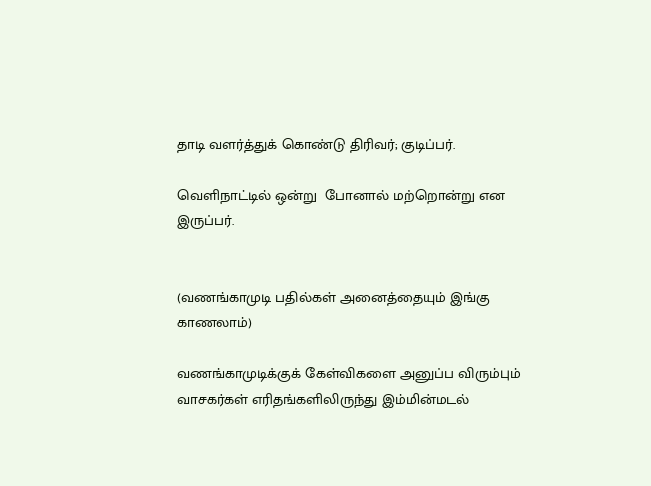தாடி வளர்த்துக் கொண்டு திரிவர்; குடிப்பர்.

வெளிநாட்டில் ஒன்று  போனால் மற்றொன்று என இருப்பர்.


(வணங்காமுடி பதில்கள் அனைத்தையும் இங்கு காணலாம்)

வணங்காமுடிக்குக் கேள்விகளை அனுப்ப விரும்பும் வாசகர்கள் எரிதங்களிலிருந்து இம்மின்மடல்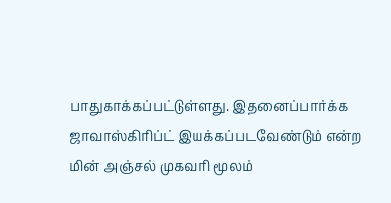பாதுகாக்கப்பட்டுள்ளது. இதனைப்பார்க்க ஜாவாஸ்கிரிப்ட் இயக்கப்படவேண்டும் என்ற மின் அஞ்சல் முகவரி மூலம்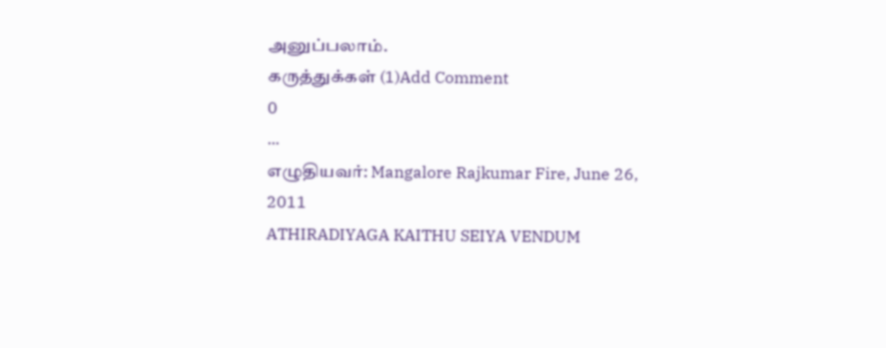அனுப்பலாம்.
கருத்துக்கள் (1)Add Comment
0
...
எழுதியவர்: Mangalore Rajkumar Fire, June 26, 2011
ATHIRADIYAGA KAITHU SEIYA VENDUM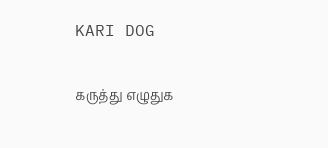KARI DOG

கருத்து எழுதுக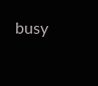busy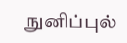நுனிப்புல்